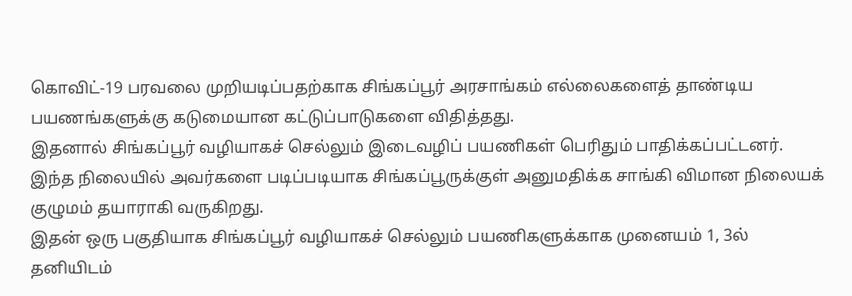கொவிட்-19 பரவலை முறியடிப்பதற்காக சிங்கப்பூர் அரசாங்கம் எல்லைகளைத் தாண்டிய பயணங்களுக்கு கடுமையான கட்டுப்பாடுகளை விதித்தது.
இதனால் சிங்கப்பூர் வழியாகச் செல்லும் இடைவழிப் பயணிகள் பெரிதும் பாதிக்கப்பட்டனர்.
இந்த நிலையில் அவர்களை படிப்படியாக சிங்கப்பூருக்குள் அனுமதிக்க சாங்கி விமான நிலையக் குழுமம் தயாராகி வருகிறது.
இதன் ஒரு பகுதியாக சிங்கப்பூர் வழியாகச் செல்லும் பயணிகளுக்காக முனையம் 1, 3ல் தனியிடம்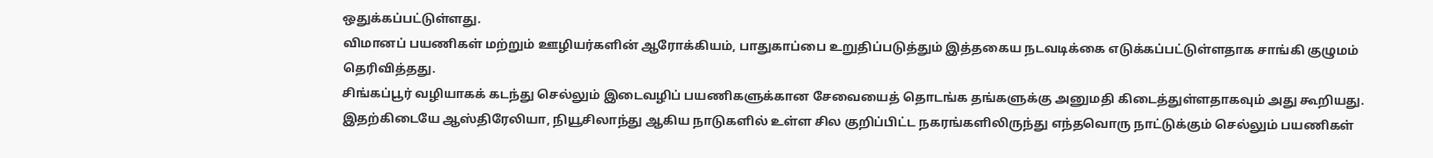ஒதுக்கப்பட்டுள்ளது.
விமானப் பயணிகள் மற்றும் ஊழியர்களின் ஆரோக்கியம், பாதுகாப்பை உறுதிப்படுத்தும் இத்தகைய நடவடிக்கை எடுக்கப்பட்டுள்ளதாக சாங்கி குழுமம் தெரிவித்தது.
சிங்கப்பூர் வழியாகக் கடந்து செல்லும் இடைவழிப் பயணிகளுக்கான சேவையைத் தொடங்க தங்களுக்கு அனுமதி கிடைத்துள்ளதாகவும் அது கூறியது.
இதற்கிடையே ஆஸ்திரேலியா, நியூசிலாந்து ஆகிய நாடுகளில் உள்ள சில குறிப்பிட்ட நகரங்களிலிருந்து எந்தவொரு நாட்டுக்கும் செல்லும் பயணிகள்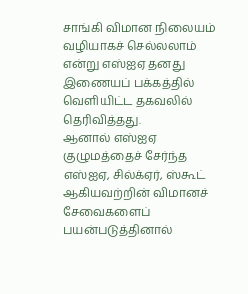சாங்கி விமான நிலையம் வழியாகச் செல்லலாம் என்று எஸ்ஐஏ தனது இணையப் பக்கத்தில் வெளியிட்ட தகவலில் தெரிவித்தது.
ஆனால் எஸ்ஐஏ குழுமத்தைச் சேர்ந்த எஸ்ஐஏ, சில்க்ஏர், ஸ்கூட் ஆகியவற்றின் விமானச் சேவைகளைப் பயன்படுத்தினால்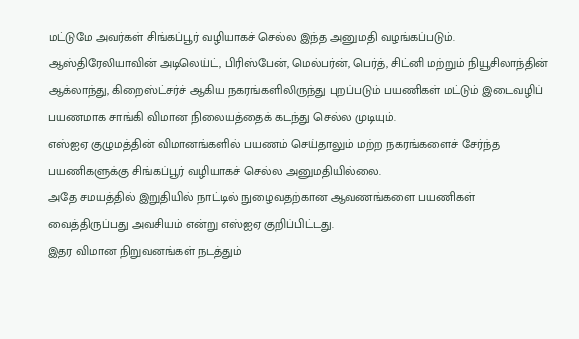மட்டுமே அவர்கள் சிங்கப்பூர் வழியாகச் செல்ல இந்த அனுமதி வழங்கப்படும்.
ஆஸ்திரேலியாவின் அடிலெய்ட், பிரிஸ்பேன், மெல்பர்ன், பெர்த், சிட்னி மற்றும் நியூசிலாந்தின் ஆக்லாந்து, கிறைஸ்ட்சர்ச் ஆகிய நகரங்களிலிருந்து புறப்படும் பயணிகள் மட்டும் இடைவழிப் பயணமாக சாங்கி விமான நிலையத்தைக் கடந்து செல்ல முடியும்.
எஸ்ஐஏ குழுமத்தின் விமானங்களில் பயணம் செய்தாலும் மற்ற நகரங்களைச் சேர்ந்த பயணிகளுக்கு சிங்கப்பூர் வழியாகச் செல்ல அனுமதியில்லை.
அதே சமயத்தில் இறுதியில் நாட்டில் நுழைவதற்கான ஆவணங்களை பயணிகள் வைத்திருப்பது அவசியம் என்று எஸ்ஐஏ குறிப்பிட்டது.
இதர விமான நிறுவனங்கள் நடத்தும்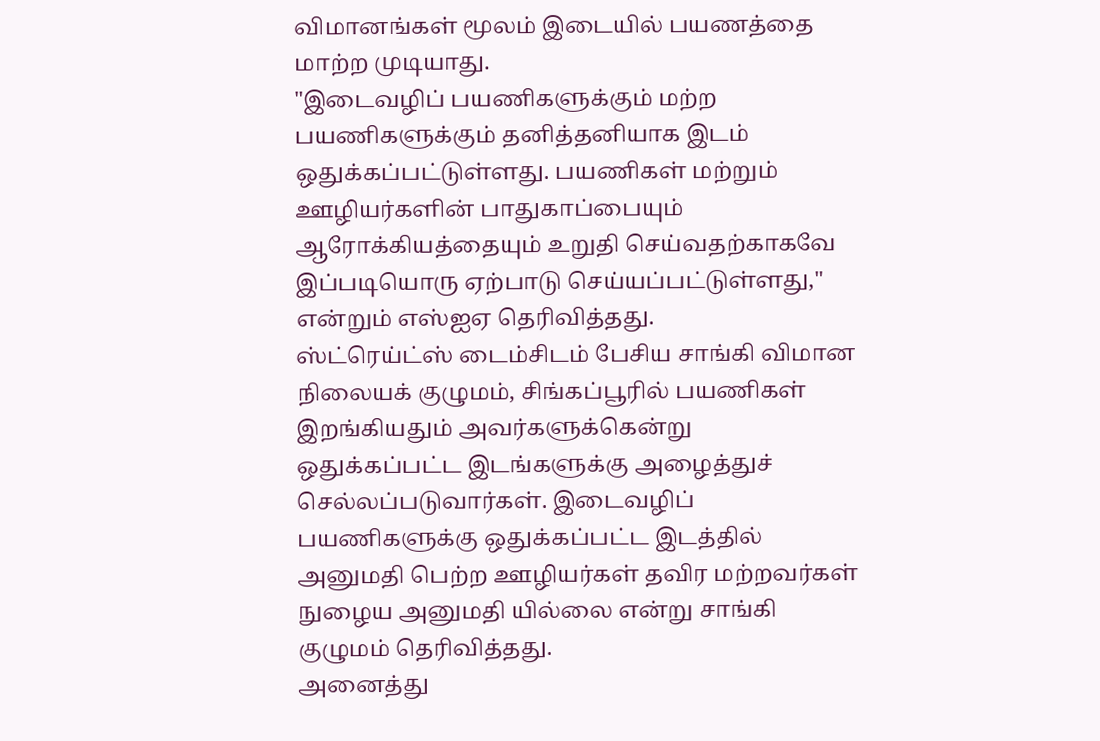விமானங்கள் மூலம் இடையில் பயணத்தை மாற்ற முடியாது.
"இடைவழிப் பயணிகளுக்கும் மற்ற பயணிகளுக்கும் தனித்தனியாக இடம் ஒதுக்கப்பட்டுள்ளது. பயணிகள் மற்றும் ஊழியர்களின் பாதுகாப்பையும் ஆரோக்கியத்தையும் உறுதி செய்வதற்காகவே இப்படியொரு ஏற்பாடு செய்யப்பட்டுள்ளது," என்றும் எஸ்ஐஏ தெரிவித்தது.
ஸ்ட்ரெய்ட்ஸ் டைம்சிடம் பேசிய சாங்கி விமான நிலையக் குழுமம், சிங்கப்பூரில் பயணிகள் இறங்கியதும் அவர்களுக்கென்று ஒதுக்கப்பட்ட இடங்களுக்கு அழைத்துச் செல்லப்படுவார்கள். இடைவழிப் பயணிகளுக்கு ஒதுக்கப்பட்ட இடத்தில் அனுமதி பெற்ற ஊழியர்கள் தவிர மற்றவர்கள் நுழைய அனுமதி யில்லை என்று சாங்கி குழுமம் தெரிவித்தது.
அனைத்து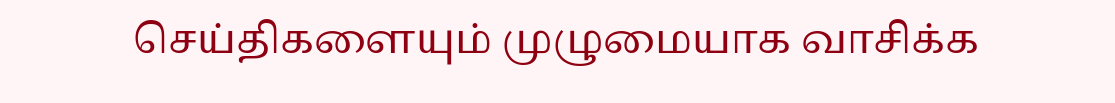செய்திகளையும் முழுமையாக வாசிக்க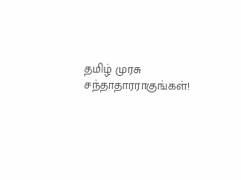தமிழ் முரசு சந்தாதாரராகுங்கள்!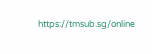https://tmsub.sg/online